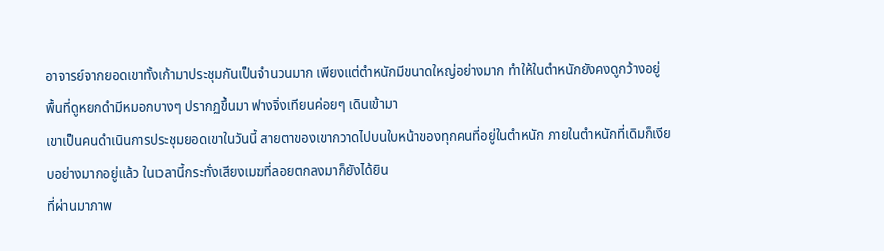อาจารย์จากยอดเขาทั้งเก้ามาประชุมกันเป็นจำนวนมาก เพียงแต่ตำหนักมีขนาดใหญ่อย่างมาก ทำให้ในตำหนักยังคงดูกว้างอยู่
พื้นที่ดูหยกดำมีหมอกบางๆ ปรากฏขึ้นมา ฟางจิ่งเทียนค่อยๆ เดินเข้ามา
เขาเป็นคนดำเนินการประชุมยอดเขาในวันนี้ สายตาของเขากวาดไปบนใบหน้าของทุกคนที่อยู่ในตำหนัก ภายในตำหนักที่เดิมก็เงียบอย่างมากอยู่แล้ว ในเวลานี้กระทั่งเสียงเมฆที่ลอยตกลงมาก็ยังได้ยิน
ที่ผ่านมาภาพ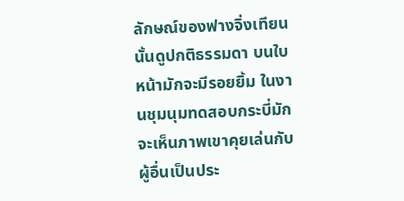ลักษณ์ของฟางจิ่งเทียนนั้นดูปกติธรรมดา บนใบหน้ามักจะมีรอยยิ้ม ในงานชุมนุมทดสอบกระบี่มักจะเห็นภาพเขาคุยเล่นกับผู้อื่นเป็นประ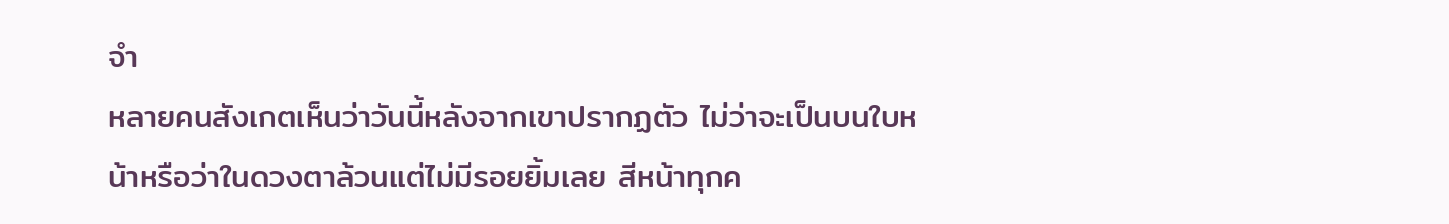จำ
หลายคนสังเกตเห็นว่าวันนี้หลังจากเขาปรากฏตัว ไม่ว่าจะเป็นบนใบหน้าหรือว่าในดวงตาล้วนแต่ไม่มีรอยยิ้มเลย สีหน้าทุกค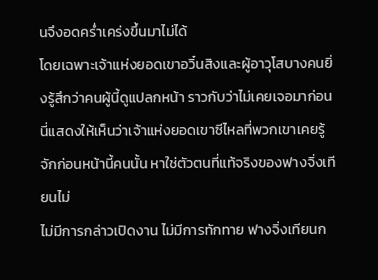นจึงอดคร่ำเคร่งขึ้นมาไม่ได้
โดยเฉพาะเจ้าแห่งยอดเขาอวิ๋นสิงและผู้อาวุโสบางคนยิ่งรู้สึกว่าคนผู้นี้ดูแปลกหน้า ราวกับว่าไม่เคยเจอมาก่อน
นี่แสดงให้เห็นว่าเจ้าแห่งยอดเขาซีไหลที่พวกเขาเคยรู้จักก่อนหน้านี้คนนั้น หาใช่ตัวตนที่แท้จริงของฟางจิ่งเทียนไม่
ไม่มีการกล่าวเปิดงาน ไม่มีการทักทาย ฟางจิ่งเทียนก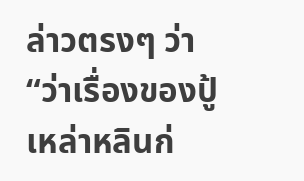ล่าวตรงๆ ว่า “ว่าเรื่องของปู้เหล่าหลินก่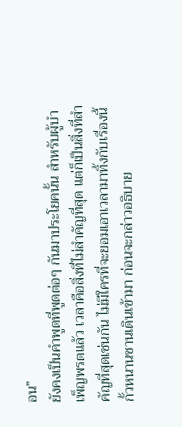อน”
ยังคงเป็นคำพูดที่พูดต่อๆ กันมาประโยคนั้น สำหรับผู้บำเพ็ญพรตแล้ว เวลาคือสิ่งที่ไม่สำคัญที่สุด แต่ก็เป็นสิ่งที่สำคัญที่สุดเช่นกัน ไม่มีใครที่จะยอมเอาเวลามาทิ้งกับเรื่องนี้
กั้วหนานซานเดินเข้ามา ก่อนจะกล่าวอธิบาย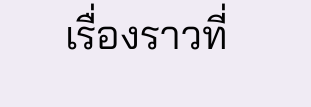เรื่องราวที่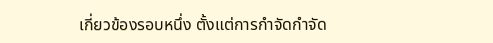เกี่ยวข้องรอบหนึ่ง ตั้งแต่การกำจัดกำจัด